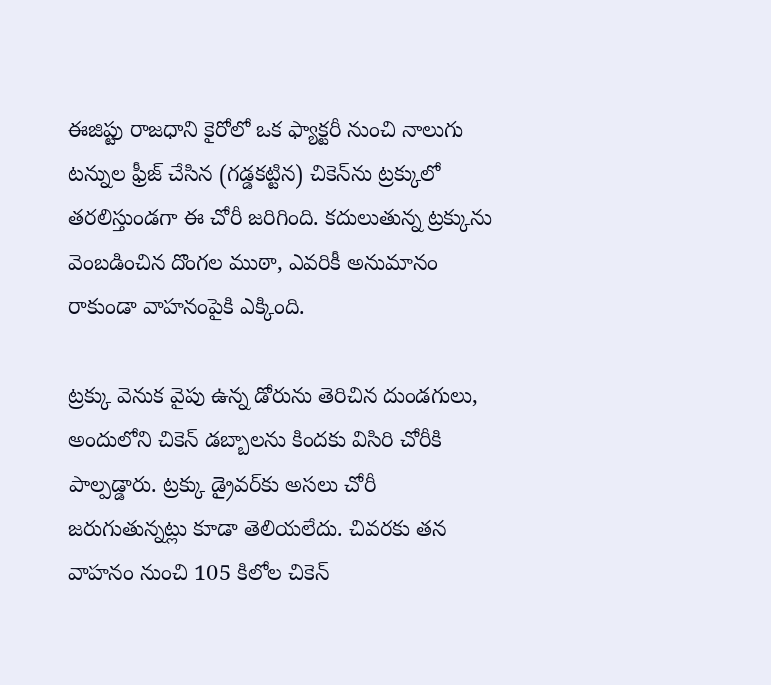ఈజిప్టు రాజధాని కైరోలో ఒక ఫ్యాక్టరీ నుంచి నాలుగు టన్నుల ఫ్రీజ్ చేసిన (గడ్డకట్టిన) చికెన్‌ను ట్రక్కులో తరలిస్తుండగా ఈ చోరీ జరిగింది. కదులుతున్న ట్రక్కును వెంబడించిన దొంగల ముఠా, ఎవరికీ అనుమానం రాకుండా వాహనంపైకి ఎక్కింది.

ట్రక్కు వెనుక వైపు ఉన్న డోరును తెరిచిన దుండగులు, అందులోని చికెన్ డబ్బాలను కిందకు విసిరి చోరీకి పాల్పడ్డారు. ట్రక్కు డ్రైవర్‌కు అసలు చోరీ జరుగుతున్నట్లు కూడా తెలియలేదు. చివరకు తన వాహనం నుంచి 105 కిలోల చికెన్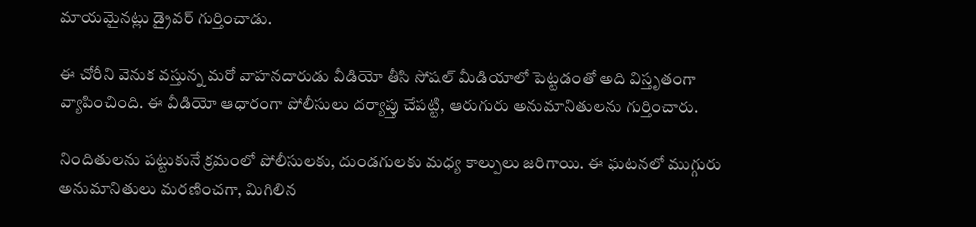మాయమైనట్లు డ్రైవర్ గుర్తించాడు.

ఈ చోరీని వెనుక వస్తున్న మరో వాహనదారుడు వీడియో తీసి సోషల్ మీడియాలో పెట్టడంతో అది విస్తృతంగా వ్యాపించింది. ఈ వీడియో ఆధారంగా పోలీసులు దర్యాప్తు చేపట్టి, ఆరుగురు అనుమానితులను గుర్తించారు.

నిందితులను పట్టుకునే క్రమంలో పోలీసులకు, దుండగులకు మధ్య కాల్పులు జరిగాయి. ఈ ఘటనలో ముగ్గురు అనుమానితులు మరణించగా, మిగిలిన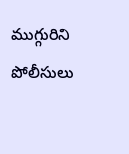ముగ్గురిని పోలీసులు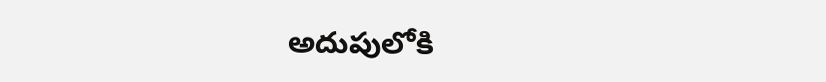అదుపులోకి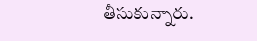తీసుకున్నారు.